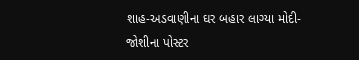શાહ-અડવાણીના ઘર બહાર લાગ્યા મોદી-જોશીના પોસ્ટર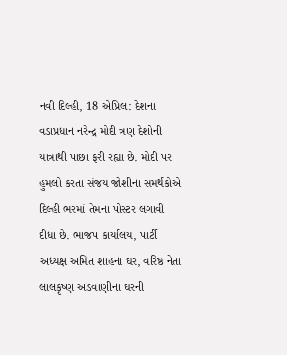નવી દિલ્હી, 18 એપ્રિલ: દેશના વડાપ્રધાન નરેન્દ્ર મોદી ત્રણ દેશોની યાત્રાથી પાછા ફરી રહ્યા છે. મોદી પર હુમલો કરતા સંજય જોશીના સમર્થકોએ દિલ્હી ભરમાં તેમના પોસ્ટર લગાવી દીધા છે. ભાજપ કાર્યાલય, પાર્ટી અધ્યક્ષ અમિત શાહના ઘર, વરિષ્ઠ નેતા લાલકૃષ્ણ અડવાણીના ઘરની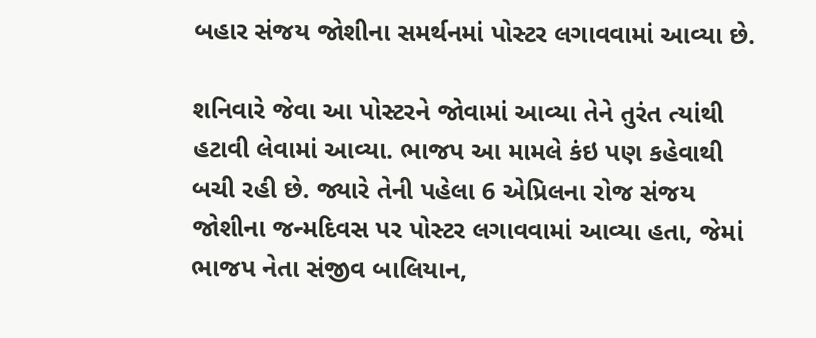બહાર સંજય જોશીના સમર્થનમાં પોસ્ટર લગાવવામાં આવ્યા છે.

શનિવારે જેવા આ પોસ્ટરને જોવામાં આવ્યા તેને તુરંત ત્યાંથી હટાવી લેવામાં આવ્યા. ભાજપ આ મામલે કંઇ પણ કહેવાથી બચી રહી છે. જ્યારે તેની પહેલા 6 એપ્રિલના રોજ સંજય જોશીના જન્મદિવસ પર પોસ્ટર લગાવવામાં આવ્યા હતા, જેમાં ભાજપ નેતા સંજીવ બાલિયાન,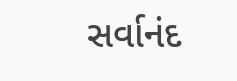સર્વાનંદ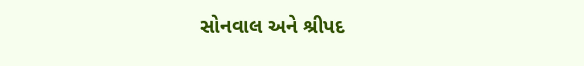સોનવાલ અને શ્રીપદ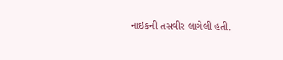નાઇકની તસવીર લાગેલી હતી.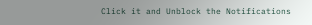Click it and Unblock the Notifications